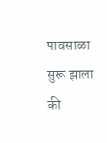पावसाळा सुरू झाला की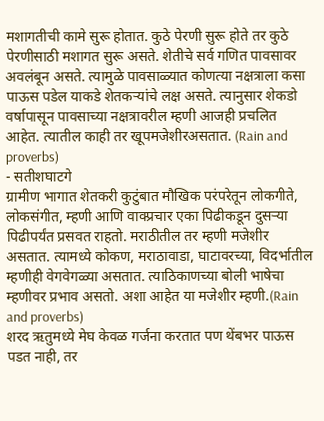मशागतीची कामे सुरू होतात. कुठे पेरणी सुरू होते तर कुठे पेरणीसाठी मशागत सुरू असते. शेतीचे सर्व गणित पावसावर अवलंबून असते. त्यामुळे पावसाळ्यात कोणत्या नक्षत्राला कसा पाऊस पडेल याकडे शेतकऱ्यांचे लक्ष असते. त्यानुसार शेकडो वर्षापासून पावसाच्या नक्षत्रावरील म्हणी आजही प्रचलित आहेत. त्यातील काही तर खूपमजेशीरअसतात. (Rain and proverbs)
- सतीशघाटगे
ग्रामीण भागात शेतकरी कुटुंबात मौखिक परंपरेतून लोकगीते, लोकसंगीत, म्हणी आणि वाक्प्रचार एका पिढीकडून दुसऱ्या पिढीपर्यंत प्रसवत राहतो. मराठीतील तर म्हणी मजेशीर असतात. त्यामध्ये कोकण, मराठावाडा, घाटावरच्या, विदर्भातील म्हणीही वेगवेगळ्या असतात. त्याठिकाणच्या बोली भाषेचा म्हणीवर प्रभाव असतो. अशा आहेत या मजेशीर म्हणी.(Rain and proverbs)
शरद ऋतुमध्ये मेघ केवळ गर्जना करतात पण थेंबभर पाऊस पडत नाही, तर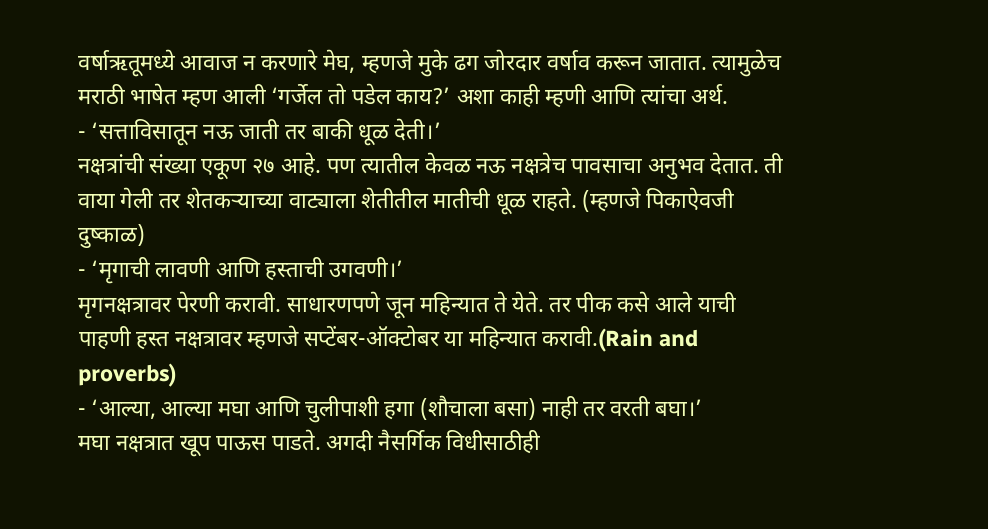वर्षाऋतूमध्ये आवाज न करणारे मेघ, म्हणजे मुके ढग जोरदार वर्षाव करून जातात. त्यामुळेच मराठी भाषेत म्हण आली ‘गर्जेल तो पडेल काय?’ अशा काही म्हणी आणि त्यांचा अर्थ.
- ‘सत्ताविसातून नऊ जाती तर बाकी धूळ देती।’
नक्षत्रांची संख्या एकूण २७ आहे. पण त्यातील केवळ नऊ नक्षत्रेच पावसाचा अनुभव देतात. ती वाया गेली तर शेतकऱ्याच्या वाट्याला शेतीतील मातीची धूळ राहते. (म्हणजे पिकाऐवजी दुष्काळ)
- ‘मृगाची लावणी आणि हस्ताची उगवणी।’
मृगनक्षत्रावर पेरणी करावी. साधारणपणे जून महिन्यात ते येते. तर पीक कसे आले याची पाहणी हस्त नक्षत्रावर म्हणजे सप्टेंबर-ऑक्टोबर या महिन्यात करावी.(Rain and proverbs)
- ‘आल्या, आल्या मघा आणि चुलीपाशी हगा (शौचाला बसा) नाही तर वरती बघा।’
मघा नक्षत्रात खूप पाऊस पाडते. अगदी नैसर्गिक विधीसाठीही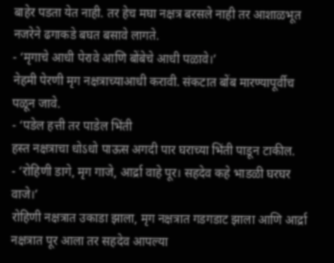बाहेर पडता येत नाही. तर हेच मघा नक्षत्र बरसले नाही तर आशाळभूत नजरेने ढगाकडे बघत बसावे लागते.
- ‘मृगाचे आधी पेरावे आणि बोंबेचे आधी पळावे।’
नेहमी पेरणी मृग नक्षत्राच्याआधी करावी. संकटात बोंब मारण्यापूर्वीच पळून जावे.
- ‘पडेल हत्ती तर पाडेल भिंती
हस्त नक्षत्राचा धोऽधो पाऊस अगदी पार घराच्या भिंती पाडून टाकील.
- ‘रोहिणी डागे, मृग गाजे, आर्द्रा वाहे पूर। सहदेव कहे भाडळी घरघर वाजे।’
रोहिणी नक्षत्रात उकाडा झाला, मृग नक्षत्रात गडगडाट झाला आणि आर्द्रा नक्षत्रात पूर आला तर सहदेव आपल्या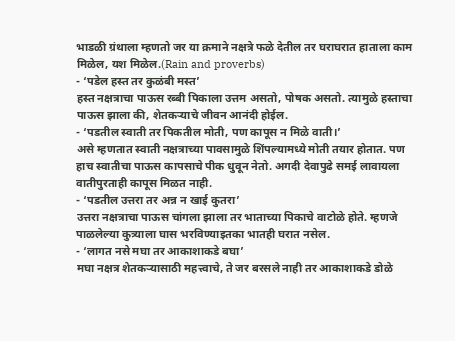भाडळी ग्रंथाला म्हणतो जर या क्रमाने नक्षत्रे फळे देतील तर घराघरात हाताला काम मिळेल, यश मिळेल.(Rain and proverbs)
- ‘पडेल हस्त तर कुळंबी मस्त’
हस्त नक्षत्राचा पाऊस रब्बी पिकाला उत्तम असतो, पोषक असतो. त्यामुळे हस्ताचा पाऊस झाला की, शेतकऱ्याचे जीवन आनंदी होईल.
- ‘पडतील स्वाती तर पिकतील मोती, पण कापूस न मिळे वाती।’
असे म्हणतात स्वाती नक्षत्राच्या पावसामुळे शिंपल्यामध्ये मोती तयार होतात. पण हाच स्वातीचा पाऊस कापसाचे पीक धुवून नेतो. अगदी देवापुढे समई लावायला वातीपुरताही कापूस मिळत नाही.
- ‘पडतील उत्तरा तर अन्न न खाई कुतरा’
उत्तरा नक्षत्राचा पाऊस चांगला झाला तर भाताच्या पिकाचे वाटोळे होते. म्हणजे पाळलेल्या कुत्र्याला घास भरविण्याइतका भातही घरात नसेल.
- ‘लागत नसे मघा तर आकाशाकडे बघा’
मघा नक्षत्र शेतकऱ्यासाठी महत्त्वाचे, ते जर बरसले नाही तर आकाशाकडे डोळे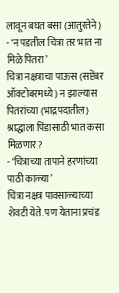लावून बघत बसा (आतुरतेने)
- ‘न पडतील चित्रा तर भात ना मिळे पितरा’
चित्रा नक्षत्राचा पाऊस (सप्टेंबर ऑक्टोबरमध्ये) न झाल्यास पितरांच्या (भाद्रपदातील) श्राद्धाला पिंडासाठी भात कसा मिळणार?
- ‘चित्राच्या तापाने हरणांच्या पाठी काळ्या’
चित्रा नक्षत्र पावसाळ्याच्या शेवटी येते. पण येताना प्रचंड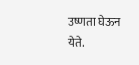उष्णता घेऊन येते.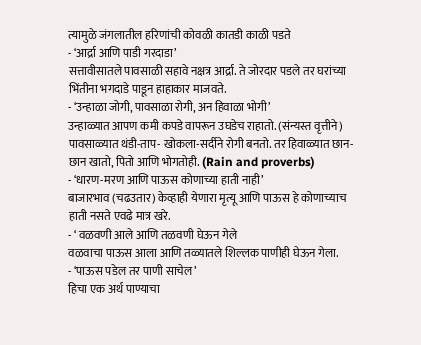त्यामुळे जंगलातील हरिणांची कोवळी कातडी काळी पडते
- ‘आर्द्रा आणि पाडी गरदाडा’
सत्तावीसातले पावसाळी सहावे नक्षत्र आर्द्रा. ते जोरदार पडले तर घरांच्या भिंतीना भगदाडे पाडून हाहाकार माजवते.
- ‘उन्हाळा जोगी, पावसाळा रोगी, अन हिवाळा भोगी’
उन्हाळ्यात आपण कमी कपडे वापरून उघडेच राहातो. (संन्यस्त वृत्तीने) पावसाळ्यात थंडी-ताप- खोकला-सर्दीने रोगी बनतो. तर हिवाळ्यात छान-छान खातो, पितो आणि भोगतोही. (Rain and proverbs)
- ‘धारण-मरण आणि पाऊस कोणाच्या हाती नाही’
बाजारभाव (चढउतार) केव्हाही येणारा मृत्यू आणि पाऊस हे कोणाच्याच हाती नसते एवढे मात्र खरे.
- ‘ वळवणी आले आणि तळवणी घेऊन गेले
वळवाचा पाऊस आला आणि तळ्यातले शिल्लक पाणीही घेऊन गेला.
- ‘पाऊस पडेल तर पाणी साचेल’
हिचा एक अर्थ पाण्याचा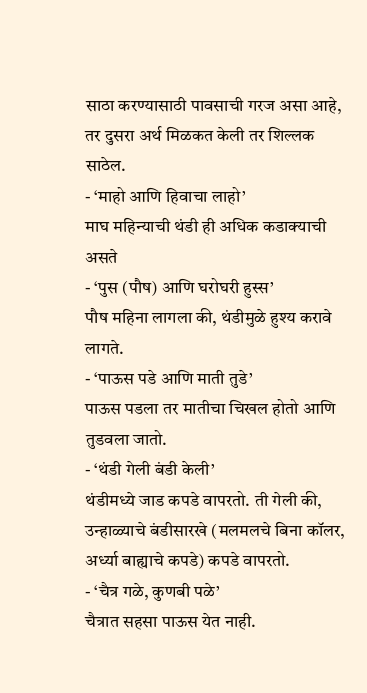साठा करण्यासाठी पावसाची गरज असा आहे, तर दुसरा अर्थ मिळकत केली तर शिल्लक साठेल.
- ‘माहो आणि हिवाचा लाहो’
माघ महिन्याची थंडी ही अधिक कडाक्याची असते
- ‘पुस (पौष) आणि घरोघरी हुस्स’
पौष महिना लागला की, थंडीमुळे हुश्य करावे लागते.
- ‘पाऊस पडे आणि माती तुडे’
पाऊस पडला तर मातीचा चिखल होतो आणि तुडवला जातो.
- ‘थंडी गेली बंडी केली’
थंडीमध्ये जाड कपडे वापरतो. ती गेली की, उन्हाळ्याचे बंडीसारखे (मलमलचे बिना कॉलर, अर्ध्या बाह्याचे कपडे) कपडे वापरतो.
- ‘चैत्र गळे, कुणबी पळे’
चैत्रात सहसा पाऊस येत नाही.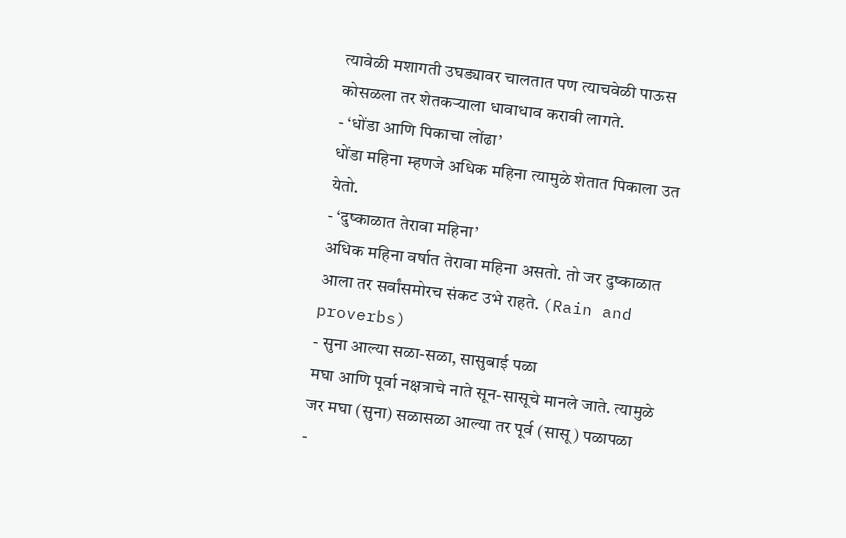त्यावेळी मशागती उघड्यावर चालतात पण त्याचवेळी पाऊस कोसळला तर शेतकऱ्याला धावाधाव करावी लागते.
- ‘धोंडा आणि पिकाचा लोंढा’
धोंडा महिना म्हणजे अधिक महिना त्यामुळे शेतात पिकाला उत येतो.
- ‘दुष्काळात तेरावा महिना’
अधिक महिना वर्षात तेरावा महिना असतो. तो जर दुष्काळात आला तर सर्वांसमोरच संकट उभे राहते. (Rain and proverbs)
- सुना आल्या सळा-सळा, सासुबाई पळा
मघा आणि पूर्वा नक्षत्राचे नाते सून-सासूचे मानले जाते. त्यामुळे जर मघा (सुना) सळासळा आल्या तर पूर्व (सासू) पळापळा
-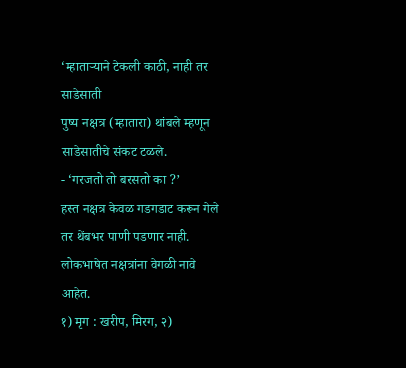‘म्हाताऱ्याने टेकली काठी, नाही तर साडेसाती
पुष्य नक्षत्र (म्हातारा) थांबले म्हणून साडेसातीचे संकट टळले.
- ‘गरजतो तो बरसतो का ?’
हस्त नक्षत्र केवळ गडगडाट करून गेले तर थेंबभर पाणी पडणार नाही.
लोकभाषेत नक्षत्रांना वेगळी नावे आहेत.
१) मृग : खरीप, मिरग, २)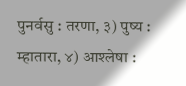पुनर्वसु : तरणा, ३) पुष्य : म्हातारा, ४) आश्लेषा :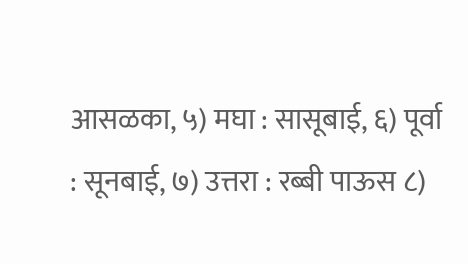आसळका, ५) मघा : सासूबाई, ६) पूर्वा : सूनबाई, ७) उत्तरा : रब्बी पाऊस ८)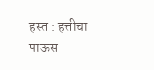हस्त : हत्तीचा पाऊस